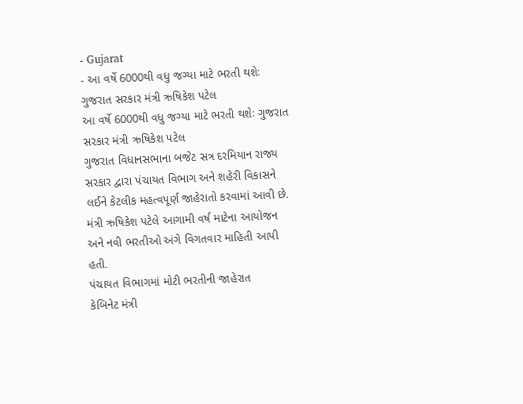- Gujarat
- આ વર્ષે 6000થી વધુ જગ્યા માટે ભરતી થશેઃ ગુજરાત સરકાર મંત્રી ઋષિકેશ પટેલ
આ વર્ષે 6000થી વધુ જગ્યા માટે ભરતી થશેઃ ગુજરાત સરકાર મંત્રી ઋષિકેશ પટેલ
ગુજરાત વિધાનસભાના બજેટ સત્ર દરમિયાન રાજ્ય સરકાર દ્વારા પંચાયત વિભાગ અને શહેરી વિકાસને લઈને કેટલીક મહત્વપૂર્ણ જાહેરાતો કરવામાં આવી છે. મંત્રી ઋષિકેશ પટેલે આગામી વર્ષ માટેના આયોજન અને નવી ભરતીઓ અંગે વિગતવાર માહિતી આપી હતી.
પંચાયત વિભાગમાં મોટી ભરતીની જાહેરાત
કેબિનેટ મંત્રી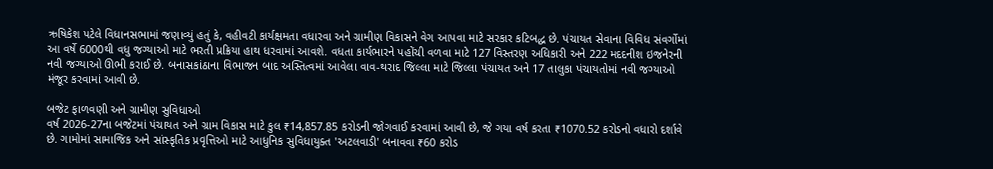ઋષિકેશ પટેલે વિધાનસભામાં જણાવ્યું હતું કે, વહીવટી કાર્યક્ષમતા વધારવા અને ગ્રામીણ વિકાસને વેગ આપવા માટે સરકાર કટિબદ્ધ છે. પંચાયત સેવાના વિવિધ સંવર્ગોમાં આ વર્ષે 6000થી વધુ જગ્યાઓ માટે ભરતી પ્રક્રિયા હાથ ધરવામાં આવશે. વધતા કાર્યભારને પહોંચી વળવા માટે 127 વિસ્તરણ અધિકારી અને 222 મદદનીશ ઇજનેરની નવી જગ્યાઓ ઊભી કરાઈ છે. બનાસકાંઠાના વિભાજન બાદ અસ્તિત્વમાં આવેલા વાવ-થરાદ જિલ્લા માટે જિલ્લા પંચાયત અને 17 તાલુકા પંચાયતોમાં નવી જગ્યાઓ મંજૂર કરવામાં આવી છે.

બજેટ ફાળવણી અને ગ્રામીણ સુવિધાઓ
વર્ષ 2026-27ના બજેટમાં પંચાયત અને ગ્રામ વિકાસ માટે કુલ ₹14,857.85 કરોડની જોગવાઈ કરવામાં આવી છે, જે ગયા વર્ષ કરતા ₹1070.52 કરોડનો વધારો દર્શાવે છે. ગામોમાં સામાજિક અને સાંસ્કૃતિક પ્રવૃત્તિઓ માટે આધુનિક સુવિધાયુક્ત 'અટલવાડી' બનાવવા ₹60 કરોડ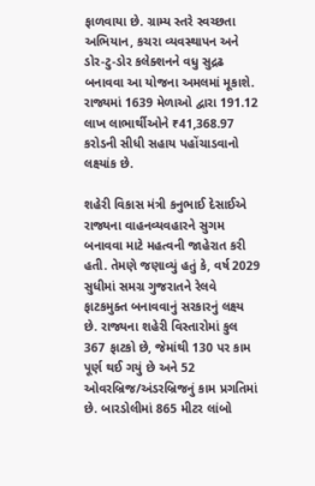ફાળવાયા છે. ગ્રામ્ય સ્તરે સ્વચ્છતા અભિયાન, કચરા વ્યવસ્થાપન અને ડોર-ટુ-ડોર કલેક્શનને વધુ સુદ્રઢ બનાવવા આ યોજના અમલમાં મૂકાશે. રાજ્યમાં 1639 મેળાઓ દ્વારા 191.12 લાખ લાભાર્થીઓને ₹41,368.97 કરોડની સીધી સહાય પહોંચાડવાનો લક્ષ્યાંક છે.

શહેરી વિકાસ મંત્રી કનુભાઈ દેસાઈએ રાજ્યના વાહનવ્યવહારને સુગમ બનાવવા માટે મહત્વની જાહેરાત કરી હતી. તેમણે જણાવ્યું હતું કે, વર્ષ 2029 સુધીમાં સમગ્ર ગુજરાતને રેલવે ફાટકમુક્ત બનાવવાનું સરકારનું લક્ષ્ય છે. રાજ્યના શહેરી વિસ્તારોમાં કુલ 367 ફાટકો છે, જેમાંથી 130 પર કામ પૂર્ણ થઈ ગયું છે અને 52 ઓવરબ્રિજ/અંડરબ્રિજનું કામ પ્રગતિમાં છે. બારડોલીમાં 865 મીટર લાંબો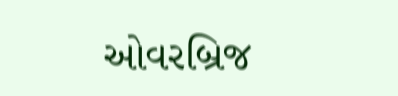ઓવરબ્રિજ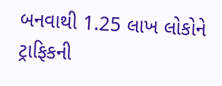બનવાથી 1.25 લાખ લોકોને ટ્રાફિકની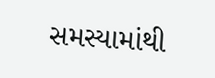સમસ્યામાંથી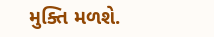મુક્તિ મળશે.